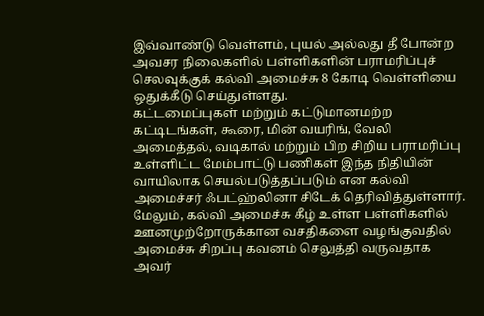இவ்வாண்டு வெள்ளம், புயல் அல்லது தீ போன்ற அவசர நிலைகளில் பள்ளிகளின் பராமரிப்புச் செலவுக்குக் கல்வி அமைச்சு 8 கோடி வெள்ளியை ஒதுக்கீடு செய்துள்ளது.
கட்டமைப்புகள் மற்றும் கட்டுமானமற்ற கட்டிடங்கள், கூரை, மின் வயரிங், வேலி அமைத்தல், வடிகால் மற்றும் பிற சிறிய பராமரிப்பு உள்ளிட்ட மேம்பாட்டு பணிகள் இந்த நிதியின் வாயிலாக செயல்படுத்தப்படும் என கல்வி அமைச்சர் ஃபட்ஹ்லினா சிடேக் தெரிவித்துள்ளார்.
மேலும், கல்வி அமைச்சு கீழ் உள்ள பள்ளிகளில் ஊனமுற்றோருக்கான வசதிகளை வழங்குவதில் அமைச்சு சிறப்பு கவனம் செலுத்தி வருவதாக அவர்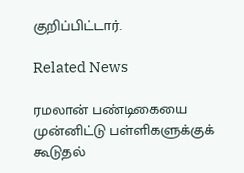குறிப்பிட்டார்.

Related News

ரமலான் பண்டிகையை முன்னிட்டு பள்ளிகளுக்குக் கூடுதல்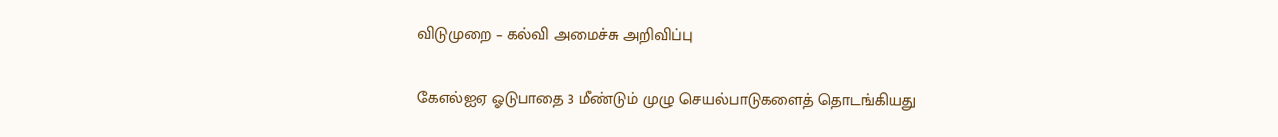விடுமுறை – கல்வி அமைச்சு அறிவிப்பு

கேஎல்ஐஏ ஓடுபாதை 3 மீண்டும் முழு செயல்பாடுகளைத் தொடங்கியது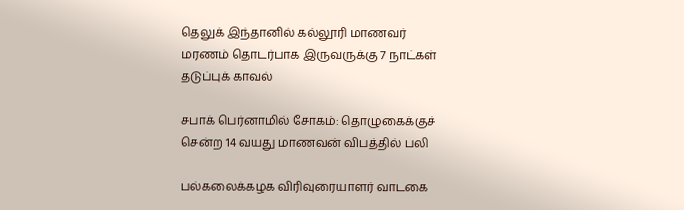தெலுக் இந்தானில் கல்லூரி மாணவர் மரணம் தொடர்பாக இருவருக்கு 7 நாட்கள் தடுப்புக் காவல்

சபாக் பெர்னாமில் சோகம்: தொழுகைக்குச் சென்ற 14 வயது மாணவன் விபத்தில் பலி

பல்கலைக்கழக விரிவுரையாளர் வாடகை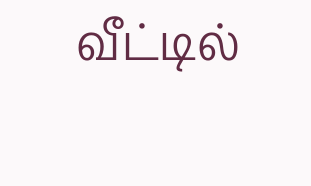வீட்டில்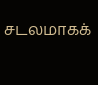சடலமாகக்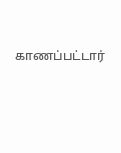காணப்பட்டார்